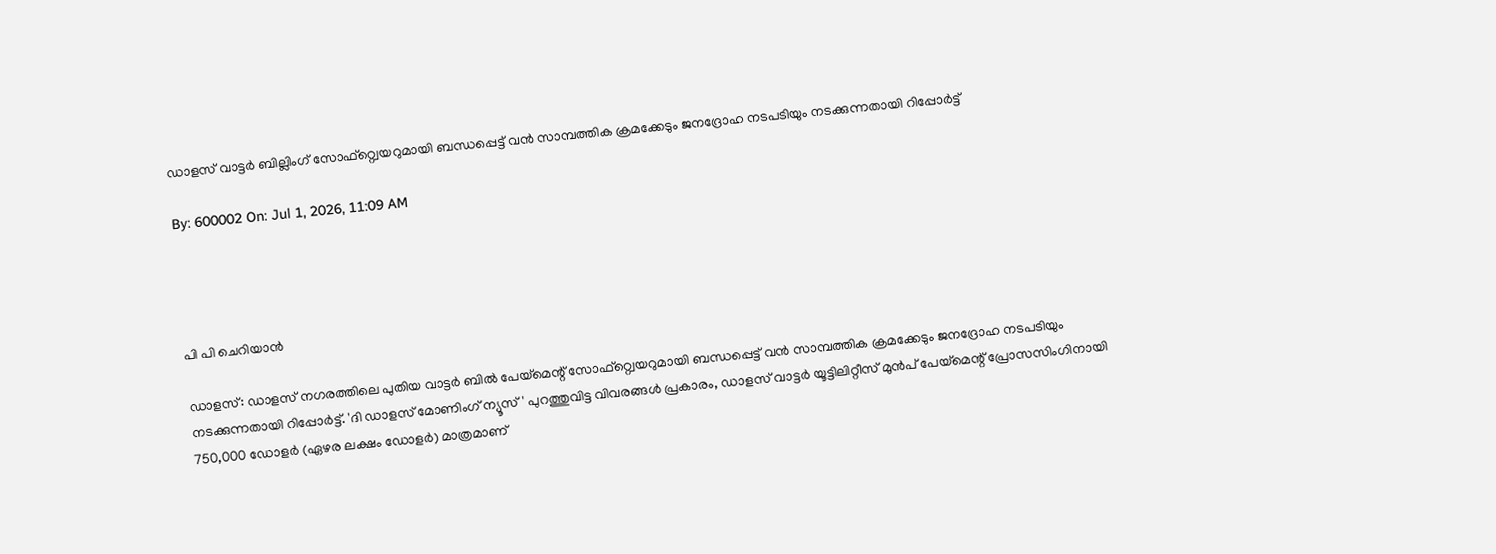ഡാളസ് വാട്ടര്‍ ബില്ലിംഗ് സോഫ്റ്റ്വെയറുമായി ബന്ധപ്പെട്ട് വന്‍ സാമ്പത്തിക ക്രമക്കേടും ജനദ്രോഹ നടപടിയും നടക്കുന്നതായി റിപ്പോര്‍ട്ട്

By: 600002 On: Jul 1, 2026, 11:09 AM




പി പി ചെറിയാന്‍

ഡാളസ്: ഡാളസ് നഗരത്തിലെ പുതിയ വാട്ടര്‍ ബില്‍ പേയ്മെന്റ് സോഫ്റ്റ്വെയറുമായി ബന്ധപ്പെട്ട് വന്‍ സാമ്പത്തിക ക്രമക്കേടും ജനദ്രോഹ നടപടിയും നടക്കുന്നതായി റിപ്പോര്‍ട്ട്. 'ദി ഡാളസ് മോണിംഗ് ന്യൂസ്' പുറത്തുവിട്ട വിവരങ്ങള്‍ പ്രകാരം, ഡാളസ് വാട്ടര്‍ യൂട്ടിലിറ്റീസ് മുന്‍പ് പേയ്മെന്റ് പ്രോസസിംഗിനായി 750,000 ഡോളര്‍ (ഏഴര ലക്ഷം ഡോളര്‍) മാത്രമാണ്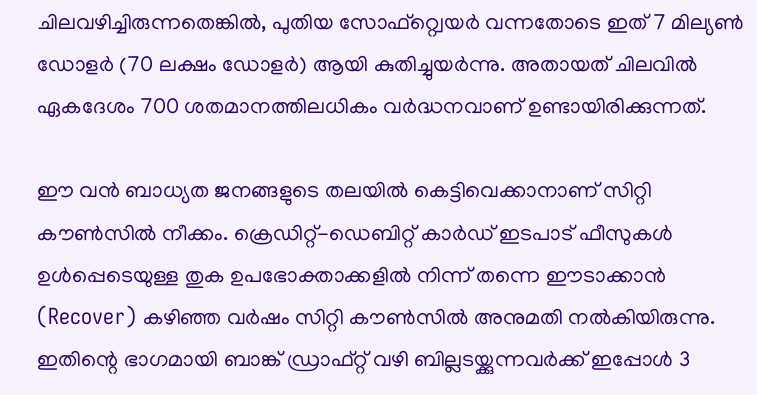ചിലവഴിച്ചിരുന്നതെങ്കില്‍, പുതിയ സോഫ്റ്റ്വെയര്‍ വന്നതോടെ ഇത് 7 മില്യണ്‍ ഡോളര്‍ (70 ലക്ഷം ഡോളര്‍) ആയി കുതിച്ചുയര്‍ന്നു. അതായത് ചിലവില്‍ ഏകദേശം 700 ശതമാനത്തിലധികം വര്‍ദ്ധനവാണ് ഉണ്ടായിരിക്കുന്നത്.

ഈ വന്‍ ബാധ്യത ജനങ്ങളുടെ തലയില്‍ കെട്ടിവെക്കാനാണ് സിറ്റി കൗണ്‍സില്‍ നീക്കം. ക്രെഡിറ്റ്-ഡെബിറ്റ് കാര്‍ഡ് ഇടപാട് ഫീസുകള്‍ ഉള്‍പ്പെടെയുള്ള തുക ഉപഭോക്താക്കളില്‍ നിന്ന് തന്നെ ഈടാക്കാന്‍ (Recover) കഴിഞ്ഞ വര്‍ഷം സിറ്റി കൗണ്‍സില്‍ അനുമതി നല്‍കിയിരുന്നു. ഇതിന്റെ ഭാഗമായി ബാങ്ക് ഡ്രാഫ്റ്റ് വഴി ബില്ലടയ്ക്കുന്നവര്‍ക്ക് ഇപ്പോള്‍ 3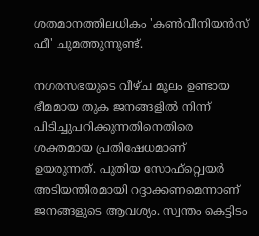ശതമാനത്തിലധികം 'കണ്‍വീനിയന്‍സ് ഫീ' ചുമത്തുന്നുണ്ട്.

നഗരസഭയുടെ വീഴ്ച മൂലം ഉണ്ടായ ഭീമമായ തുക ജനങ്ങളില്‍ നിന്ന് പിടിച്ചുപറിക്കുന്നതിനെതിരെ ശക്തമായ പ്രതിഷേധമാണ് ഉയരുന്നത്. പുതിയ സോഫ്റ്റ്വെയര്‍ അടിയന്തിരമായി റദ്ദാക്കണമെന്നാണ് ജനങ്ങളുടെ ആവശ്യം. സ്വന്തം കെട്ടിടം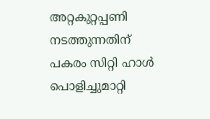അറ്റകുറ്റപ്പണി നടത്തുന്നതിന് പകരം സിറ്റി ഹാള്‍ പൊളിച്ചുമാറ്റി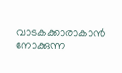വാടകക്കാരാകാന്‍ നോക്കുന്ന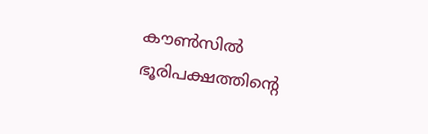കൗണ്‍സില്‍ ഭൂരിപക്ഷത്തിന്റെ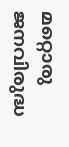മറ്റൊരു ജനവിരുദ്ധ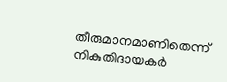തീരുമാനമാണിതെന്ന് നികുതിദായകര്‍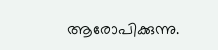ആരോപിക്കുന്നു.